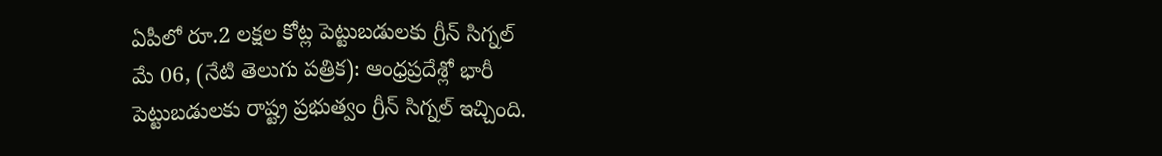ఏపీలో రూ.2 లక్షల కోట్ల పెట్టుబడులకు గ్రీన్ సిగ్నల్
మే 06, (నేటి తెలుగు పత్రిక): ఆంధ్రప్రదేశ్లో భారీ పెట్టుబడులకు రాష్ట్ర ప్రభుత్వం గ్రీన్ సిగ్నల్ ఇచ్చింది.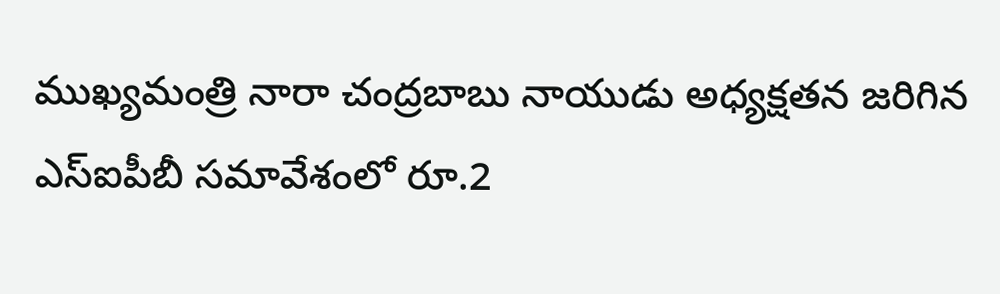ముఖ్యమంత్రి నారా చంద్రబాబు నాయుడు అధ్యక్షతన జరిగిన ఎస్ఐపీబీ సమావేశంలో రూ.2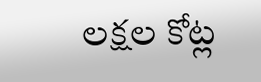లక్షల కోట్ల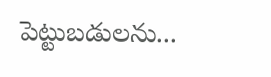పెట్టుబడులను...